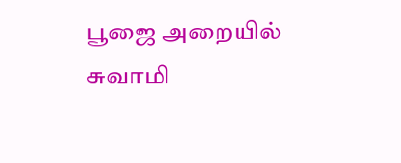பூஜை அறையில் சுவாமி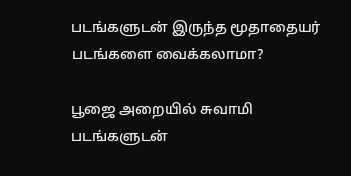படங்களுடன் இருந்த மூதாதையர் படங்களை வைக்கலாமா?

பூஜை அறையில் சுவாமி படங்களுடன்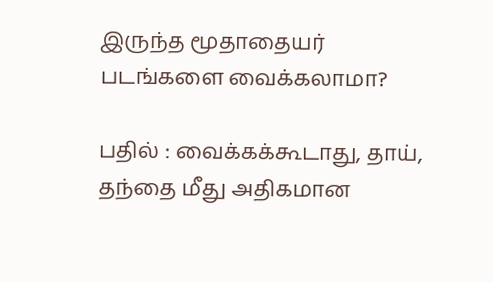இருந்த மூதாதையர் படங்களை வைக்கலாமா?

பதில் : வைக்கக்கூடாது, தாய், தந்தை மீது அதிகமான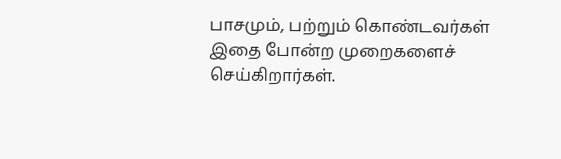பாசமும், பற்றும் கொண்டவர்கள் இதை போன்ற முறைகளைச் செய்கிறார்கள்.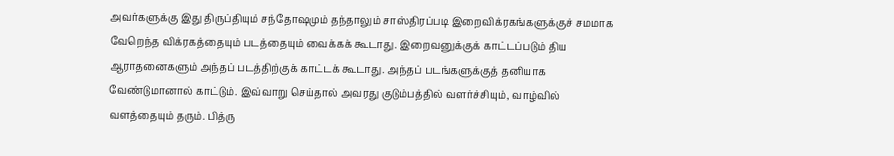அவர்களுக்கு இது திருப்தியும் சந்தோஷமும் தந்தாலும் சாஸ்திரப்படி இறைவிக்ரகங்களுக்குச் சமமாக வேறெந்த விக்ரகத்தையும் படத்தையும் வைக்கக் கூடாது. இறைவனுக்குக் காட்டப்படும் திய ஆராதனைகளும் அந்தப் படத்திற்குக் காட்டக் கூடாது. அந்தப் படங்களுக்குத் தனியாக வேண்டுமானால் காட்டும். இவ்வாறு செய்தால் அவரது குடும்பத்தில் வளர்ச்சியும், வாழ்வில் வளத்தையும் தரும். பித்ரு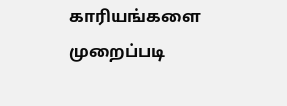காரியங்களை முறைப்படி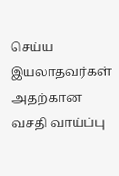செய்ய இயலாதவர்கள் அதற்கான வசதி வாய்ப்பு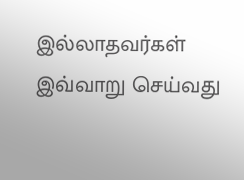இல்லாதவர்கள் இவ்வாறு செய்வது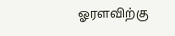ஓரளவிற்கு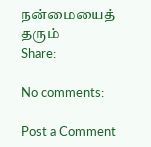நன்மையைத் தரும்
Share:

No comments:

Post a Comment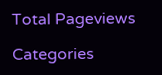Total Pageviews

Categories